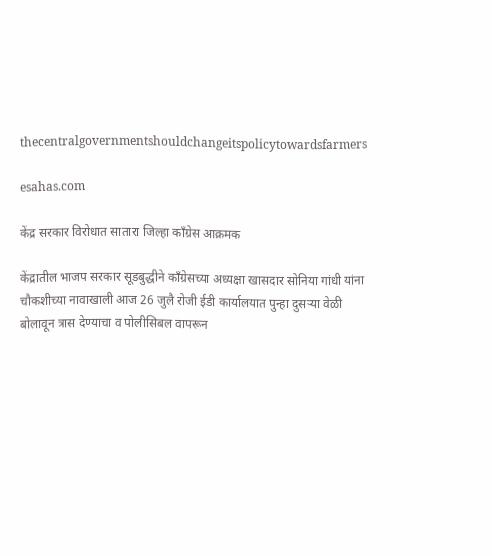thecentralgovernmentshouldchangeitspolicytowardsfarmers

esahas.com

केंद्र सरकार विरोधात सातारा जिल्हा काँग्रेस आक्रमक

केंद्रातील भाजप सरकार सूडबुद्धीने काँग्रेसच्या अध्यक्षा खासदार सोनिया गांधी यांना चौकशीच्या नावाखाली आज 26 जुलै रोजी ईडी कार्यालयात पुन्हा दुसऱ्या वेळी बोलावून त्रास देण्याचा व पोलीसिबल वापरून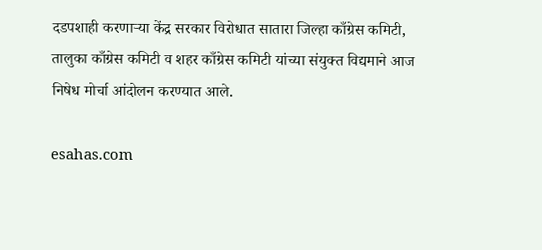दडपशाही करणाऱ्या केंद्र सरकार विरोधात सातारा जिल्हा काँग्रेस कमिटी, तालुका काँग्रेस कमिटी व शहर काँग्रेस कमिटी यांच्या संयुक्त विद्यमाने आज निषेध मोर्चा आंदोलन करण्यात आले.

esahas.com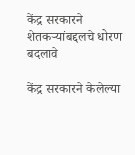केंद्र सरकारने शेतकऱ्यांबद्दलचे धोरण बदलावे

केंद्र सरकारने केलेल्या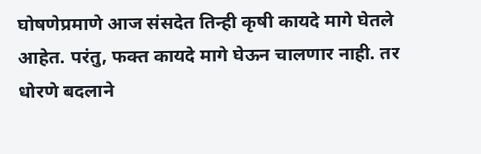घोषणेप्रमाणे आज संसदेत तिन्ही कृषी कायदे मागे घेतले आहेत. परंतु, फक्त कायदे मागे घेऊन चालणार नाही. तर धोरणे बदलाने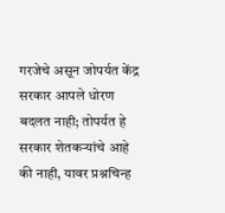गरजेचे असून जोपर्यत केंद्र सरकार आपले धोरण बदलत नाही; तोपर्यत हे सरकार शेतकऱ्यांचे आहे की नाही, यावर प्रश्नचिन्ह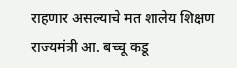राहणार असल्याचे मत शालेय शिक्षण राज्यमंत्री आ. बच्चू कडू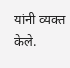यांनी व्यक्त केले.